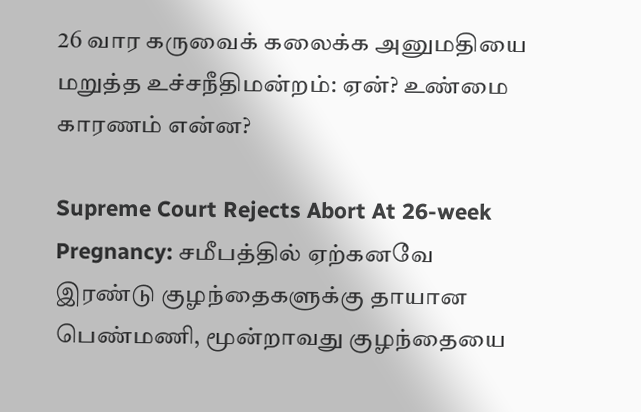26 வார கருவைக் கலைக்க அனுமதியை மறுத்த உச்சநீதிமன்றம்: ஏன்? உண்மை காரணம் என்ன?

Supreme Court Rejects Abort At 26-week Pregnancy: சமீபத்தில் ஏற்கனவே இரண்டு குழந்தைகளுக்கு தாயான பெண்மணி, மூன்றாவது குழந்தையை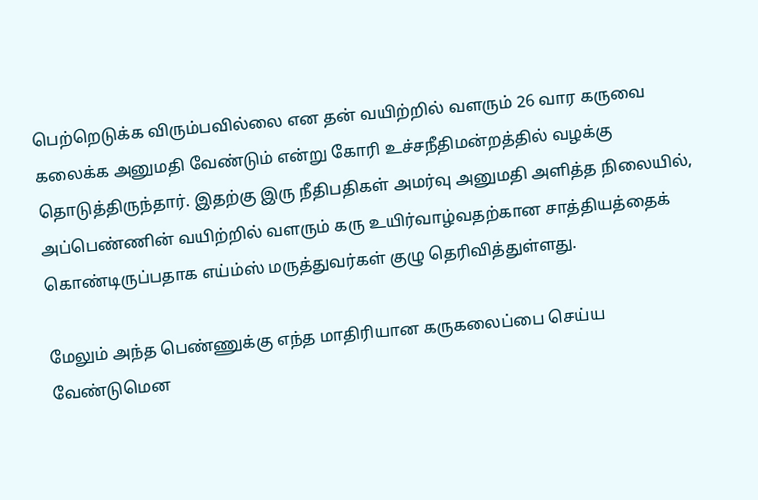பெற்றெடுக்க விரும்பவில்லை என தன் வயிற்றில் வளரும் 26 வார கருவை கலைக்க அனுமதி வேண்டும் என்று கோரி உச்சநீதிமன்றத்தில் வழக்கு தொடுத்திருந்தார். இதற்கு இரு நீதிபதிகள் அமர்வு அனுமதி அளித்த நிலையில், அப்பெண்ணின் வயிற்றில் வளரும் கரு உயிர்வாழ்வதற்கான சாத்தியத்தைக் கொண்டிருப்பதாக எய்ம்ஸ் மருத்துவர்கள் குழு தெரிவித்துள்ளது.

மேலும் அந்த பெண்ணுக்கு எந்த மாதிரியான கருகலைப்பை செய்ய வேண்டுமென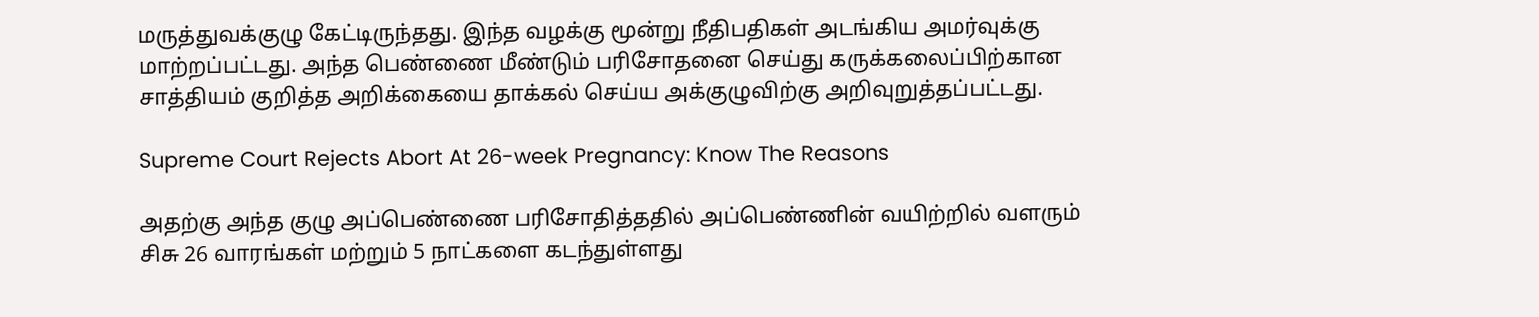மருத்துவக்குழு கேட்டிருந்தது. இந்த வழக்கு மூன்று நீதிபதிகள் அடங்கிய அமர்வுக்கு மாற்றப்பட்டது. அந்த பெண்ணை மீண்டும் பரிசோதனை செய்து கருக்கலைப்பிற்கான சாத்தியம் குறித்த அறிக்கையை தாக்கல் செய்ய அக்குழுவிற்கு அறிவுறுத்தப்பட்டது.

Supreme Court Rejects Abort At 26-week Pregnancy: Know The Reasons

அதற்கு அந்த குழு அப்பெண்ணை பரிசோதித்ததில் அப்பெண்ணின் வயிற்றில் வளரும் சிசு 26 வாரங்கள் மற்றும் 5 நாட்களை கடந்துள்ளது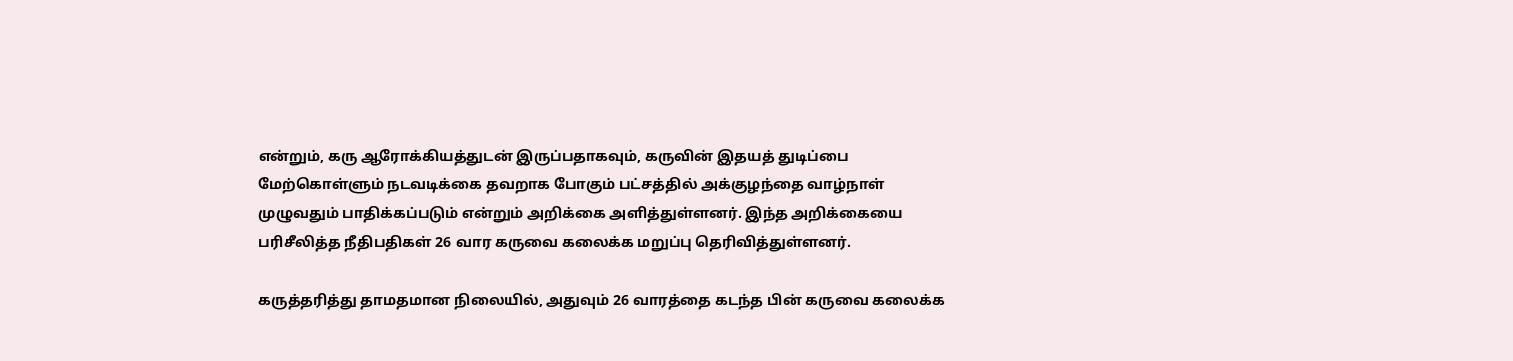என்றும், கரு ஆரோக்கியத்துடன் இருப்பதாகவும், கருவின் இதயத் துடிப்பை மேற்கொள்ளும் நடவடிக்கை தவறாக போகும் பட்சத்தில் அக்குழந்தை வாழ்நாள் முழுவதும் பாதிக்கப்படும் என்றும் அறிக்கை அளித்துள்ளனர். இந்த அறிக்கையை பரிசீலித்த நீதிபதிகள் 26 வார கருவை கலைக்க மறுப்பு தெரிவித்துள்ளனர்.

கருத்தரித்து தாமதமான நிலையில், அதுவும் 26 வாரத்தை கடந்த பின் கருவை கலைக்க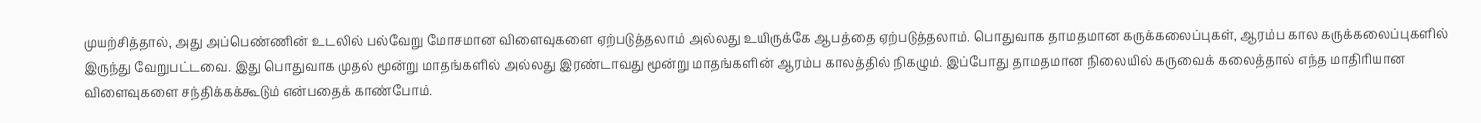முயற்சித்தால், அது அப்பெண்ணின் உடலில் பல்வேறு மோசமான விளைவுகளை ஏற்படுத்தலாம் அல்லது உயிருக்கே ஆபத்தை ஏற்படுத்தலாம். பொதுவாக தாமதமான கருக்கலைப்புகள், ஆரம்ப கால கருக்கலைப்புகளில் இருந்து வேறுபட்டவை. இது பொதுவாக முதல் மூன்று மாதங்களில் அல்லது இரண்டாவது மூன்று மாதங்களின் ஆரம்ப காலத்தில் நிகழும். இப்போது தாமதமான நிலையில் கருவைக் கலைத்தால் எந்த மாதிரியான விளைவுகளை சந்திக்கக்கூடும் என்பதைக் காண்போம்.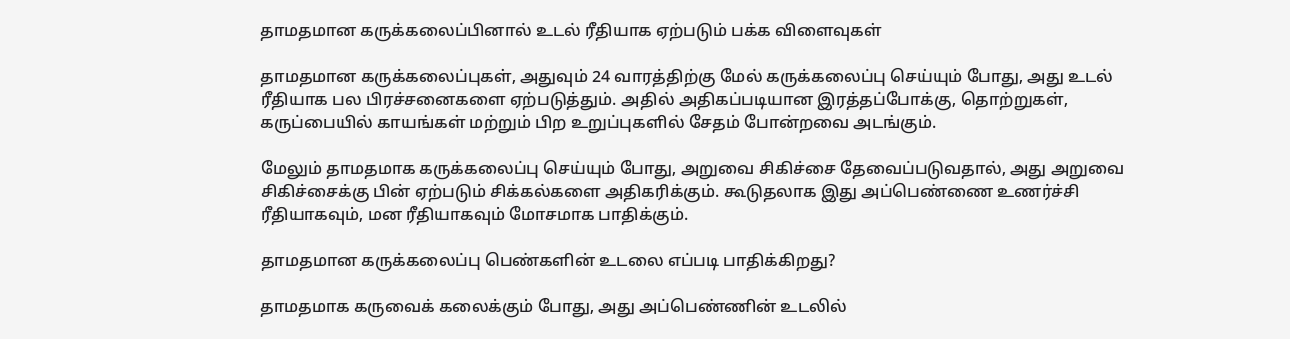தாமதமான கருக்கலைப்பினால் உடல் ரீதியாக ஏற்படும் பக்க விளைவுகள்

தாமதமான கருக்கலைப்புகள், அதுவும் 24 வாரத்திற்கு மேல் கருக்கலைப்பு செய்யும் போது, அது உடல் ரீதியாக பல பிரச்சனைகளை ஏற்படுத்தும். அதில் அதிகப்படியான இரத்தப்போக்கு, தொற்றுகள், கருப்பையில் காயங்கள் மற்றும் பிற உறுப்புகளில் சேதம் போன்றவை அடங்கும்.

மேலும் தாமதமாக கருக்கலைப்பு செய்யும் போது, அறுவை சிகிச்சை தேவைப்படுவதால், அது அறுவை சிகிச்சைக்கு பின் ஏற்படும் சிக்கல்களை அதிகரிக்கும். கூடுதலாக இது அப்பெண்ணை உணர்ச்சி ரீதியாகவும், மன ரீதியாகவும் மோசமாக பாதிக்கும்.

தாமதமான கருக்கலைப்பு பெண்களின் உடலை எப்படி பாதிக்கிறது?

தாமதமாக கருவைக் கலைக்கும் போது, அது அப்பெண்ணின் உடலில்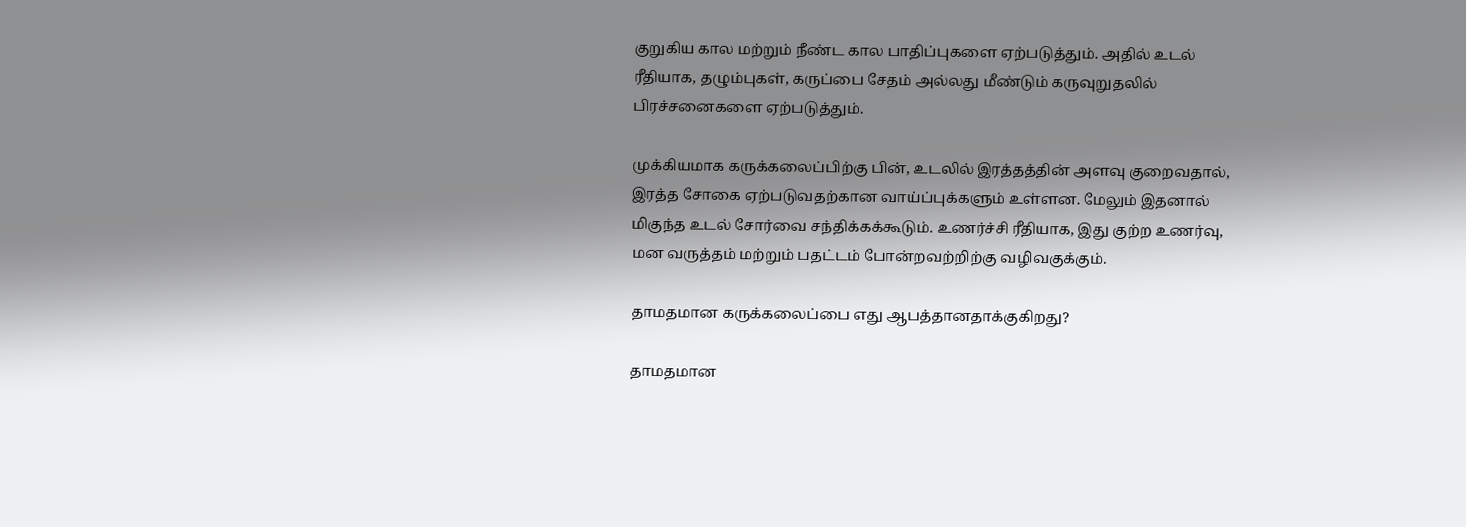குறுகிய கால மற்றும் நீண்ட கால பாதிப்புகளை ஏற்படுத்தும். அதில் உடல் ரீதியாக, தழும்புகள், கருப்பை சேதம் அல்லது மீண்டும் கருவுறுதலில் பிரச்சனைகளை ஏற்படுத்தும்.

முக்கியமாக கருக்கலைப்பிற்கு பின், உடலில் இரத்தத்தின் அளவு குறைவதால், இரத்த சோகை ஏற்படுவதற்கான வாய்ப்புக்களும் உள்ளன. மேலும் இதனால் மிகுந்த உடல் சோர்வை சந்திக்கக்கூடும். உணர்ச்சி ரீதியாக, இது குற்ற உணர்வு, மன வருத்தம் மற்றும் பதட்டம் போன்றவற்றிற்கு வழிவகுக்கும்.

தாமதமான கருக்கலைப்பை எது ஆபத்தானதாக்குகிறது?

தாமதமான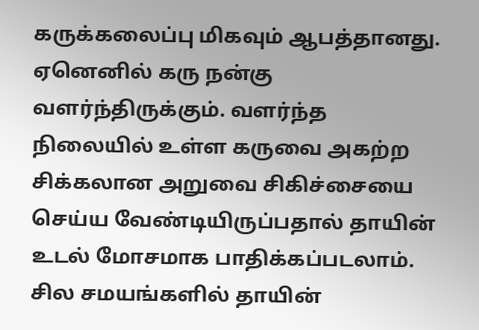கருக்கலைப்பு மிகவும் ஆபத்தானது. ஏனெனில் கரு நன்கு வளர்ந்திருக்கும். வளர்ந்த நிலையில் உள்ள கருவை அகற்ற சிக்கலான அறுவை சிகிச்சையை செய்ய வேண்டியிருப்பதால் தாயின் உடல் மோசமாக பாதிக்கப்படலாம். சில சமயங்களில் தாயின்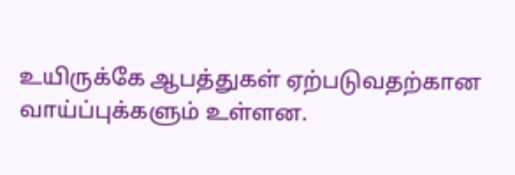உயிருக்கே ஆபத்துகள் ஏற்படுவதற்கான வாய்ப்புக்களும் உள்ளன.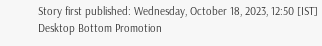Story first published: Wednesday, October 18, 2023, 12:50 [IST]
Desktop Bottom Promotion